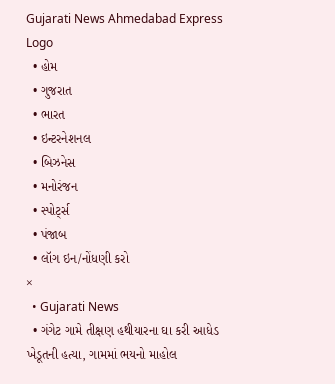Gujarati News Ahmedabad Express Logo
  • હોમ
  • ગુજરાત
  • ભારત
  • ઇન્ટરનેશનલ
  • બિઝનેસ
  • મનોરંજન
  • સ્પોર્ટ્સ
  • પંજાબ
  • લૉગ ઇન/નોંધણી કરો
×
  • Gujarati News
  • ગંગેટ ગામે તીક્ષણ હથીયારના ઘા કરી આધેડ ખેડૂતની હત્યા, ગામમાં ભયનો માહોલ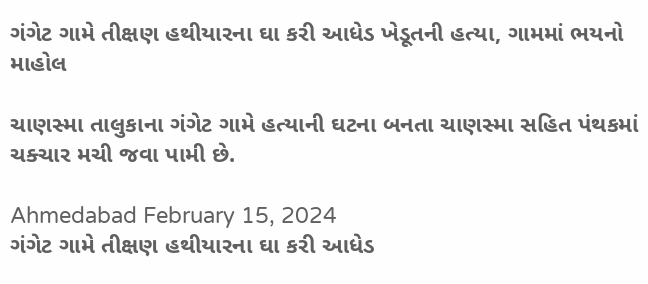ગંગેટ ગામે તીક્ષણ હથીયારના ઘા કરી આધેડ ખેડૂતની હત્યા, ગામમાં ભયનો માહોલ

ચાણસ્મા તાલુકાના ગંગેટ ગામે હત્યાની ઘટના બનતા ચાણસ્મા સહિત પંથકમાં ચક્ચાર મચી જવા પામી છે.

Ahmedabad February 15, 2024
ગંગેટ ગામે તીક્ષણ હથીયારના ઘા કરી આધેડ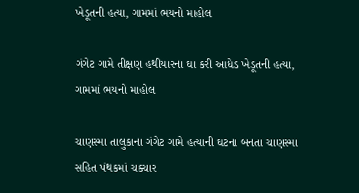ખેડૂતની હત્યા, ગામમાં ભયનો માહોલ

ગંગેટ ગામે તીક્ષણ હથીયારના ઘા કરી આધેડ ખેડૂતની હત્યા, ગામમાં ભયનો માહોલ

ચાણસ્મા તાલુકાના ગંગેટ ગામે હત્યાની ઘટના બનતા ચાણસ્મા સહિત પંથકમાં ચક્ચાર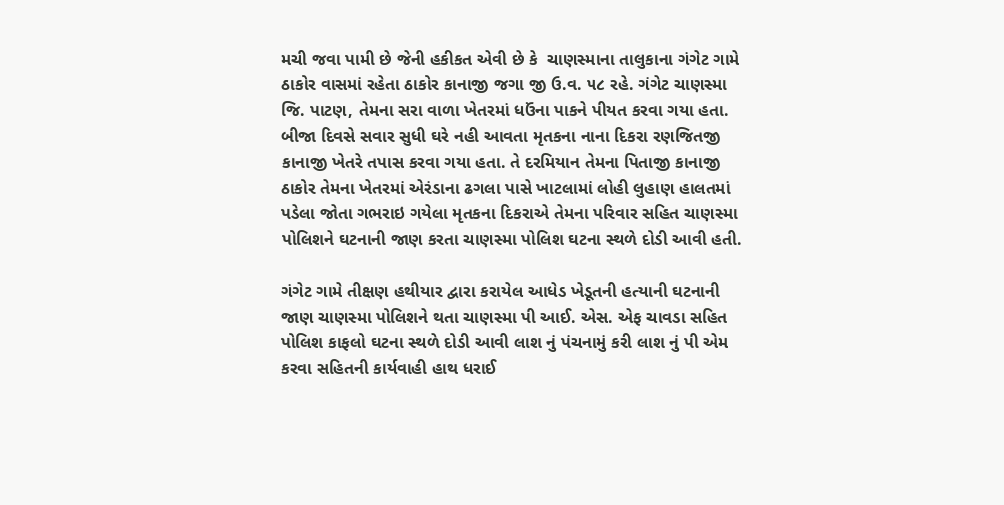મચી જવા પામી છે જેની હકીકત એવી છે કે  ચાણસ્માના તાલુકાના ગંગેટ ગામે ઠાકોર વાસમાં રહેતા ઠાકોર કાનાજી જગા જી ઉ.વ. ૫૮ રહે. ગંગેટ ચાણસ્મા જિ. પાટણ, તેમના સરા વાળા ખેતરમાં ધઉંના પાકને પીયત કરવા ગયા હતા. બીજા દિવસે સવાર સુધી ઘરે નહી આવતા મૃતકના નાના દિકરા રણજિતજી કાનાજી ખેતરે તપાસ કરવા ગયા હતા. તે દરમિયાન તેમના પિતાજી કાનાજી ઠાકોર તેમના ખેતરમાં એરંડાના ઢગલા પાસે ખાટલામાં લોહી લુહાણ હાલતમાં પડેલા જોતા ગભરાઇ ગયેલા મૃતકના દિકરાએ તેમના પરિવાર સહિત ચાણસ્મા પોલિશને ઘટનાની જાણ કરતા ચાણસ્મા પોલિશ ઘટના સ્થળે દોડી આવી હતી.

ગંગેટ ગામે તીક્ષણ હથીયાર દ્વારા કરાયેલ આધેડ ખેડૂતની હત્યાની ઘટનાની જાણ ચાણસ્મા પોલિશને થતા ચાણસ્મા પી આઈ. એસ. એફ ચાવડા સહિત પોલિશ કાફલો ઘટના સ્થળે દોડી આવી લાશ નું પંચનામું કરી લાશ નું પી એમ કરવા સહિતની કાર્યવાહી હાથ ધરાઈ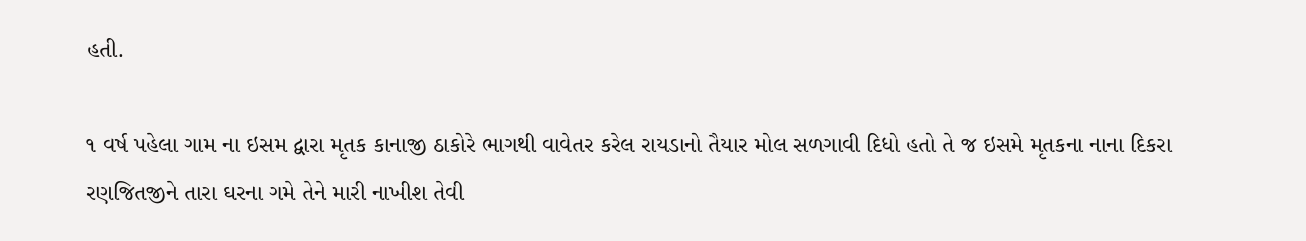હતી.

૧ વર્ષ પહેલા ગામ ના ઇસમ દ્વારા મૃતક કાનાજી ઠાકોરે ભાગથી વાવેતર કરેલ રાયડાનો તૈયાર મોલ સળગાવી દિધો હતો તે જ ઇસમે મૃતકના નાના દિકરા રણજિતજીને તારા ઘરના ગમે તેને મારી નાખીશ તેવી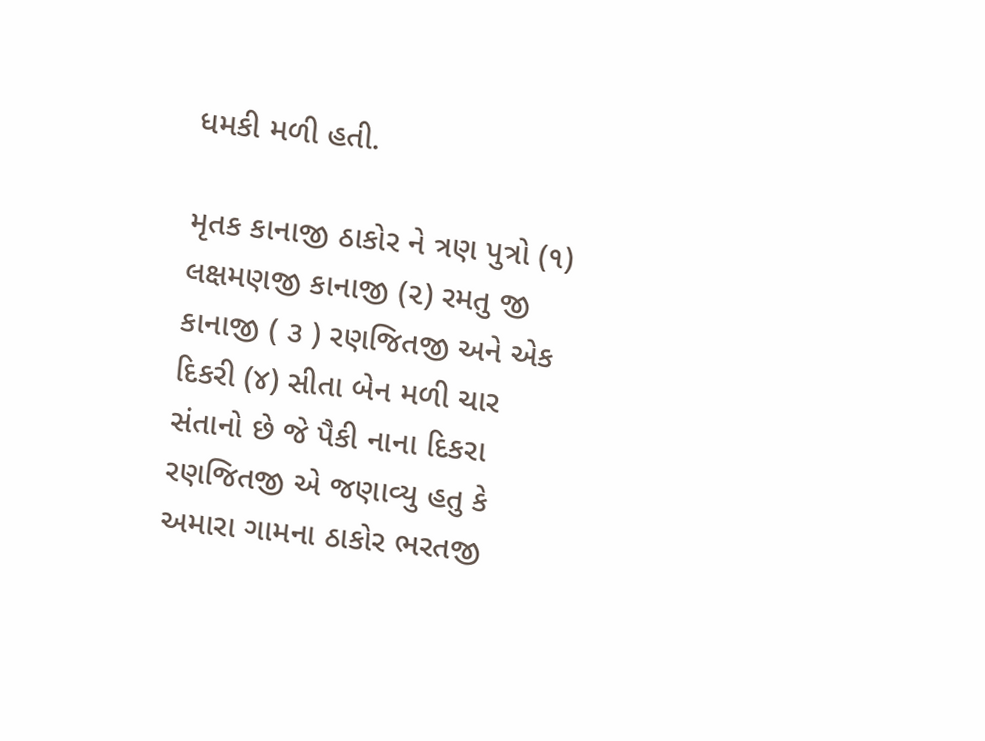ધમકી મળી હતી.

મૃતક કાનાજી ઠાકોર ને ત્રણ પુત્રો (૧) લક્ષમણજી કાનાજી (૨) રમતુ જી કાનાજી ( ૩ ) રણજિતજી અને એક દિકરી (૪) સીતા બેન મળી ચાર સંતાનો છે જે પૈકી નાના દિકરા રણજિતજી એ જણાવ્યુ હતુ કે અમારા ગામના ઠાકોર ભરતજી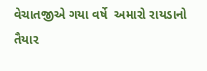વેચાતજીએ ગયા વર્ષે  અમારો રાયડાનો તૈયાર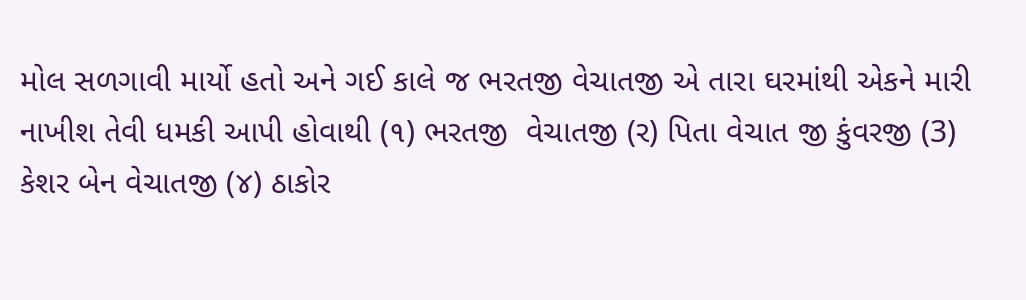મોલ સળગાવી માર્યો હતો અને ગઈ કાલે જ ભરતજી વેચાતજી એ તારા ઘરમાંથી એકને મારી નાખીશ તેવી ધમકી આપી હોવાથી (૧) ભરતજી  વેચાતજી (ર) પિતા વેચાત જી કુંવરજી (3)  કેશર બેન વેચાતજી (૪) ઠાકોર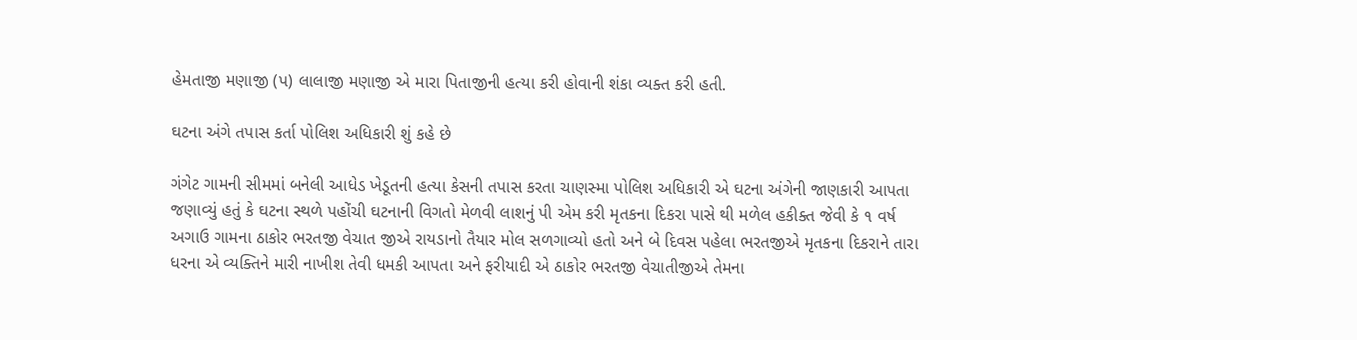હેમતાજી મણાજી (પ) લાલાજી મણાજી એ મારા પિતાજીની હત્યા કરી હોવાની શંકા વ્યક્ત કરી હતી.

ઘટના અંગે તપાસ કર્તા પોલિશ અધિકારી શું કહે છે

ગંગેટ ગામની સીમમાં બનેલી આધેડ ખેડૂતની હત્યા કેસની તપાસ કરતા ચાણસ્મા પોલિશ અધિકારી એ ઘટના અંગેની જાણકારી આપતા જણાવ્યું હતું કે ઘટના સ્થળે પહોંચી ઘટનાની વિગતો મેળવી લાશનું પી એમ કરી મૃતકના દિકરા પાસે થી મળેલ હકીક્ત જેવી કે ૧ વર્ષ અગાઉ ગામના ઠાકોર ભરતજી વેચાત જીએ રાયડાનો તૈયાર મોલ સળગાવ્યો હતો અને બે દિવસ પહેલા ભરતજીએ મૃતકના દિકરાને તારા ધરના એ વ્યક્તિને મારી નાખીશ તેવી ધમકી આપતા અને ફરીયાદી એ ઠાકોર ભરતજી વેચાતીજીએ તેમના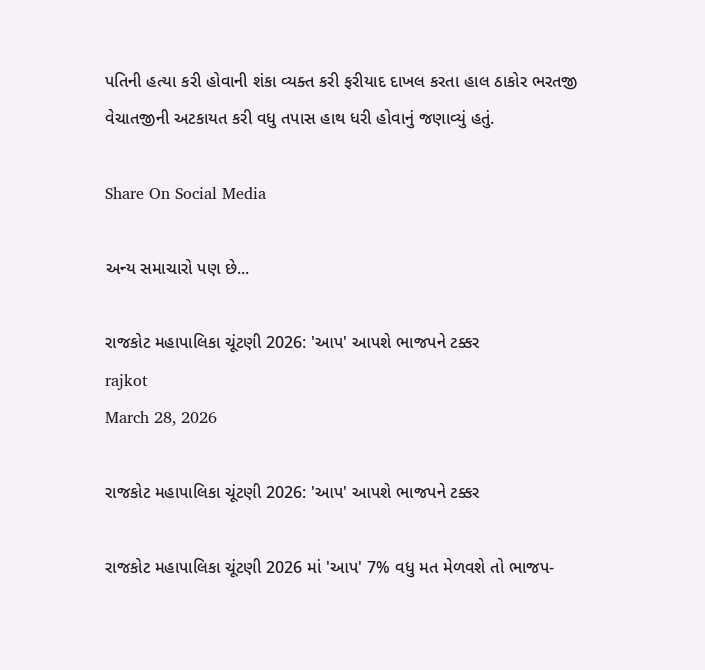પતિની હત્યા કરી હોવાની શંકા વ્યક્ત કરી ફરીયાદ દાખલ કરતા હાલ ઠાકોર ભરતજી વેચાતજીની અટકાયત કરી વધુ તપાસ હાથ ધરી હોવાનું જણાવ્યું હતું.

Share On Social Media

અન્ય સમાચારો પણ છે...

રાજકોટ મહાપાલિકા ચૂંટણી 2026: 'આપ' આપશે ભાજપને ટક્કર
rajkot
March 28, 2026

રાજકોટ મહાપાલિકા ચૂંટણી 2026: 'આપ' આપશે ભાજપને ટક્કર

રાજકોટ મહાપાલિકા ચૂંટણી 2026 માં 'આપ' 7% વધુ મત મેળવશે તો ભાજપ-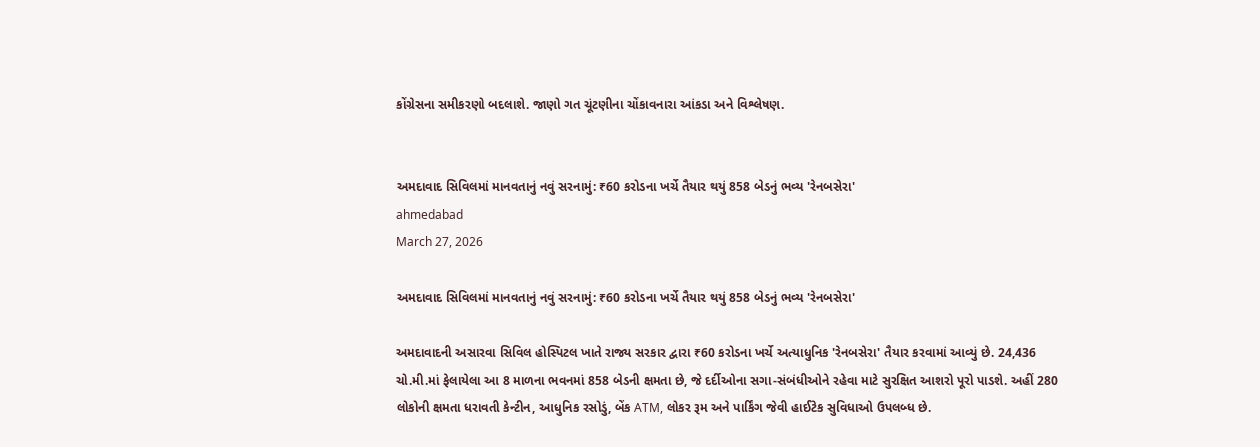કોંગ્રેસના સમીકરણો બદલાશે. જાણો ગત ચૂંટણીના ચોંકાવનારા આંકડા અને વિશ્લેષણ.


અમદાવાદ સિવિલમાં માનવતાનું નવું સરનામું: ₹60 કરોડના ખર્ચે તૈયાર થયું 858 બેડનું ભવ્ય 'રેનબસેરા'
ahmedabad
March 27, 2026

અમદાવાદ સિવિલમાં માનવતાનું નવું સરનામું: ₹60 કરોડના ખર્ચે તૈયાર થયું 858 બેડનું ભવ્ય 'રેનબસેરા'

અમદાવાદની અસારવા સિવિલ હોસ્પિટલ ખાતે રાજ્ય સરકાર દ્વારા ₹60 કરોડના ખર્ચે અત્યાધુનિક 'રેનબસેરા' તૈયાર કરવામાં આવ્યું છે. 24,436 ચો.મી.માં ફેલાયેલા આ 8 માળના ભવનમાં 858 બેડની ક્ષમતા છે, જે દર્દીઓના સગા-સંબંધીઓને રહેવા માટે સુરક્ષિત આશરો પૂરો પાડશે. અહીં 280 લોકોની ક્ષમતા ધરાવતી કેન્ટીન, આધુનિક રસોડું, બેંક ATM, લોકર રૂમ અને પાર્કિંગ જેવી હાઈટેક સુવિધાઓ ઉપલબ્ધ છે.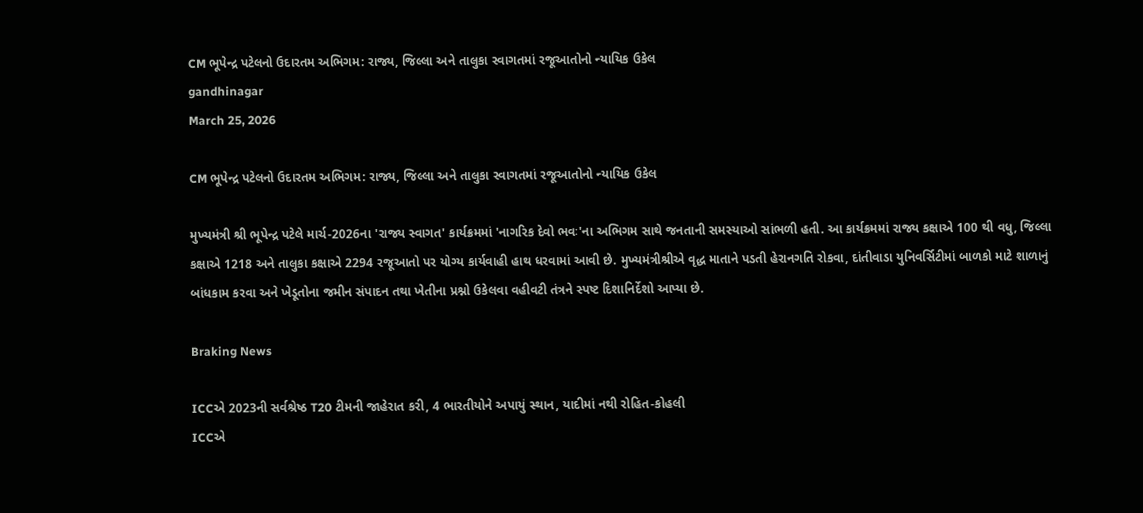CM ભૂપેન્દ્ર પટેલનો ઉદારતમ અભિગમ: રાજ્ય, જિલ્લા અને તાલુકા સ્વાગતમાં રજૂઆતોનો ન્યાયિક ઉકેલ
gandhinagar
March 25, 2026

CM ભૂપેન્દ્ર પટેલનો ઉદારતમ અભિગમ: રાજ્ય, જિલ્લા અને તાલુકા સ્વાગતમાં રજૂઆતોનો ન્યાયિક ઉકેલ

મુખ્યમંત્રી શ્રી ભૂપેન્દ્ર પટેલે માર્ચ-2026ના 'રાજ્ય સ્વાગત' કાર્યક્રમમાં 'નાગરિક દેવો ભવઃ'ના અભિગમ સાથે જનતાની સમસ્યાઓ સાંભળી હતી. આ કાર્યક્રમમાં રાજ્ય કક્ષાએ 100 થી વધુ, જિલ્લા કક્ષાએ 1218 અને તાલુકા કક્ષાએ 2294 રજૂઆતો પર યોગ્ય કાર્યવાહી હાથ ધરવામાં આવી છે. મુખ્યમંત્રીશ્રીએ વૃદ્ધ માતાને પડતી હેરાનગતિ રોકવા, દાંતીવાડા યુનિવર્સિટીમાં બાળકો માટે શાળાનું બાંધકામ કરવા અને ખેડૂતોના જમીન સંપાદન તથા ખેતીના પ્રશ્નો ઉકેલવા વહીવટી તંત્રને સ્પષ્ટ દિશાનિર્દેશો આપ્યા છે.

Braking News

ICCએ 2023ની સર્વશ્રેષ્ઠ T20 ટીમની જાહેરાત કરી, 4 ભારતીયોને અપાયું સ્થાન, યાદીમાં નથી રોહિત-કોહલી
ICCએ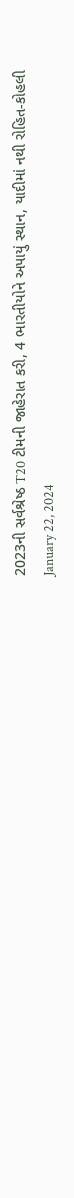2023ની સર્વશ્રેષ્ઠ T20 ટીમની જાહેરાત કરી, 4 ભારતીયોને અપાયું સ્થાન, યાદીમાં નથી રોહિત-કોહલી
January 22, 2024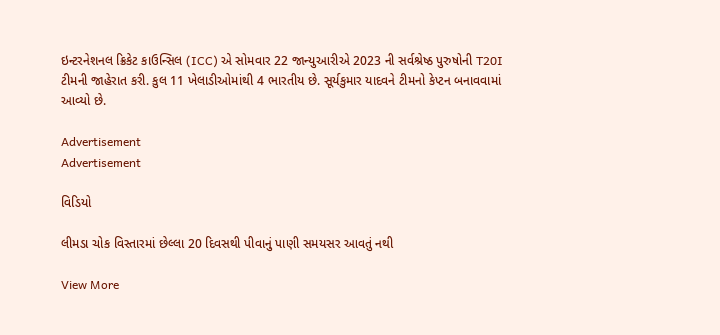ઇન્ટરનેશનલ ક્રિકેટ કાઉન્સિલ (ICC) એ સોમવાર 22 જાન્યુઆરીએ 2023 ની સર્વશ્રેષ્ઠ પુરુષોની T20I ટીમની જાહેરાત કરી. કુલ 11 ખેલાડીઓમાંથી 4 ભારતીય છે. સૂર્યકુમાર યાદવને ટીમનો કેપ્ટન બનાવવામાં આવ્યો છે.

Advertisement
Advertisement

વિડિયો

લીમડા ચોક વિસ્તારમાં છેલ્લા 20 દિવસથી પીવાનું પાણી સમયસર આવતું નથી

View More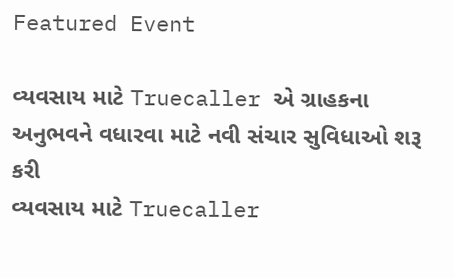Featured Event

વ્યવસાય માટે Truecaller એ ગ્રાહકના અનુભવને વધારવા માટે નવી સંચાર સુવિધાઓ શરૂ કરી
વ્યવસાય માટે Truecaller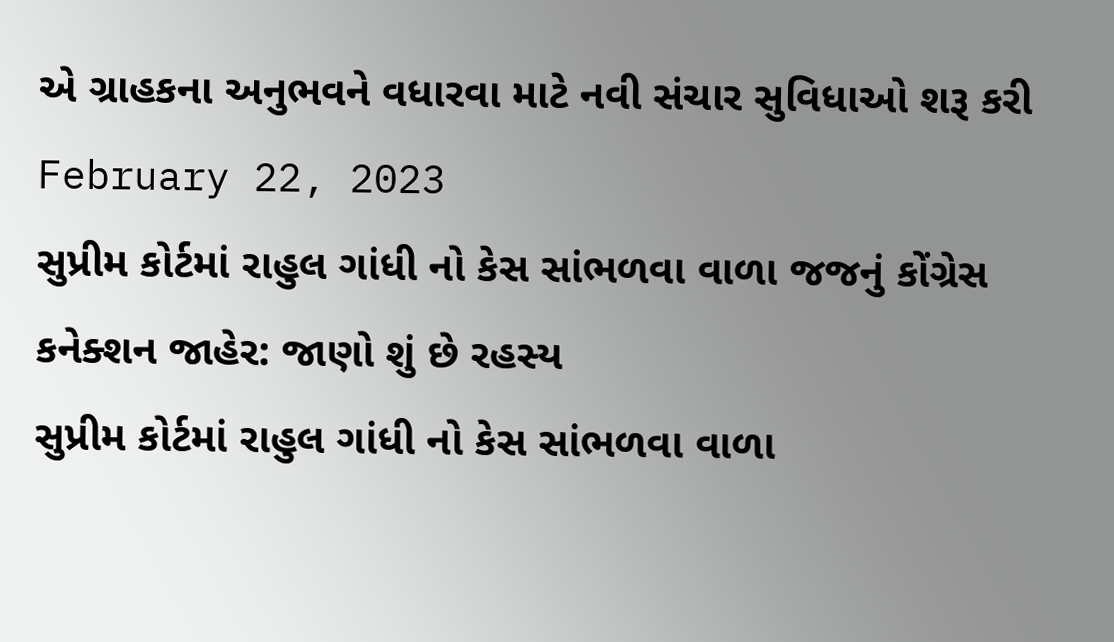એ ગ્રાહકના અનુભવને વધારવા માટે નવી સંચાર સુવિધાઓ શરૂ કરી
February 22, 2023
સુપ્રીમ કોર્ટમાં રાહુલ ગાંધી નો કેસ સાંભળવા વાળા જજનું કોંગ્રેસ કનેક્શન જાહેર: જાણો શું છે રહસ્ય
સુપ્રીમ કોર્ટમાં રાહુલ ગાંધી નો કેસ સાંભળવા વાળા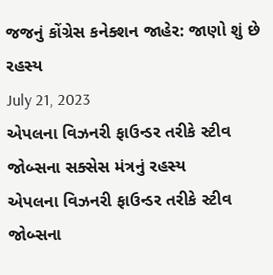જજનું કોંગ્રેસ કનેક્શન જાહેર: જાણો શું છે રહસ્ય
July 21, 2023
એપલના વિઝનરી ફાઉન્ડર તરીકે સ્ટીવ જોબ્સના સક્સેસ મંત્રનું રહસ્ય
એપલના વિઝનરી ફાઉન્ડર તરીકે સ્ટીવ જોબ્સના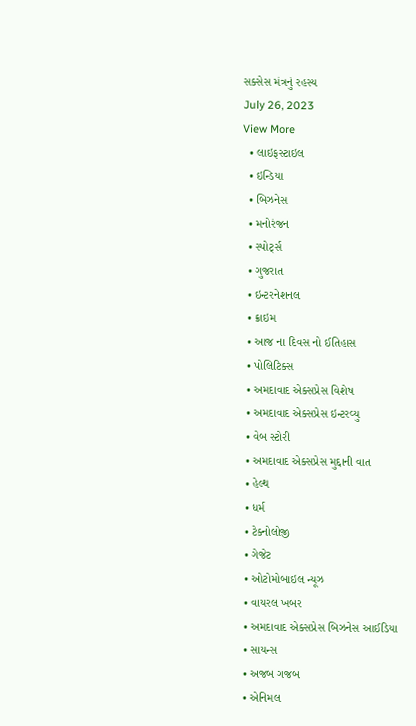સક્સેસ મંત્રનું રહસ્ય
July 26, 2023
View More
  • લાઇફસ્ટાઇલ
  • ઇન્ડિયા
  • બિઝનેસ
  • મનોરંજન
  • સ્પોર્ટ્સ
  • ગુજરાત
  • ઇન્ટરનેશનલ
  • ક્રાઇમ
  • આજ ના દિવસ નો ઈતિહાસ
  • પોલિટિક્સ
  • અમદાવાદ એક્સપ્રેસ વિશેષ
  • અમદાવાદ એક્સપ્રેસ ઇન્ટરવ્યુ
  • વેબ સ્ટોરી
  • અમદાવાદ એક્સપ્રેસ મુદ્દાની વાત
  • હેલ્થ
  • ધર્મ
  • ટેક્નોલોજી
  • ગેજેટ
  • ઓટોમોબાઇલ ન્યૂઝ
  • વાયરલ ખબર
  • અમદાવાદ એક્સપ્રેસ બિઝનેસ આઈડિયા
  • સાયન્સ
  • અજબ ગજબ
  • એનિમલ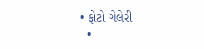• ફોટો ગેલેરી
  •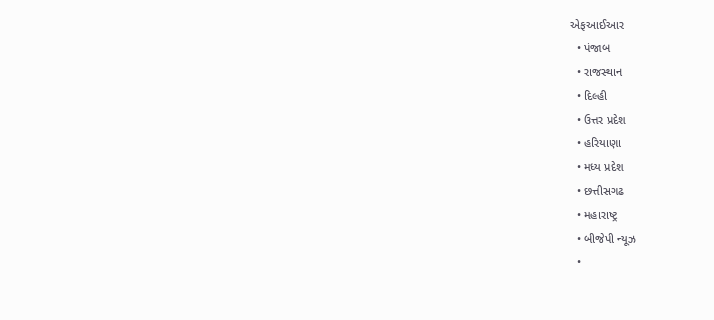એફઆઈઆર
  • પંજાબ
  • રાજસ્થાન
  • દિલ્હી
  • ઉત્તર પ્રદેશ
  • હરિયાણા
  • મધ્ય પ્રદેશ
  • છત્તીસગઢ
  • મહારાષ્ટ્ર
  • બીજેપી ન્યૂઝ
  •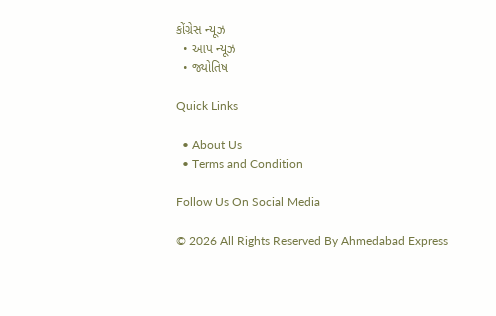કોંગ્રેસ ન્યૂઝ
  • આપ ન્યૂઝ
  • જ્યોતિષ

Quick Links

  • About Us
  • Terms and Condition

Follow Us On Social Media

© 2026 All Rights Reserved By Ahmedabad Express